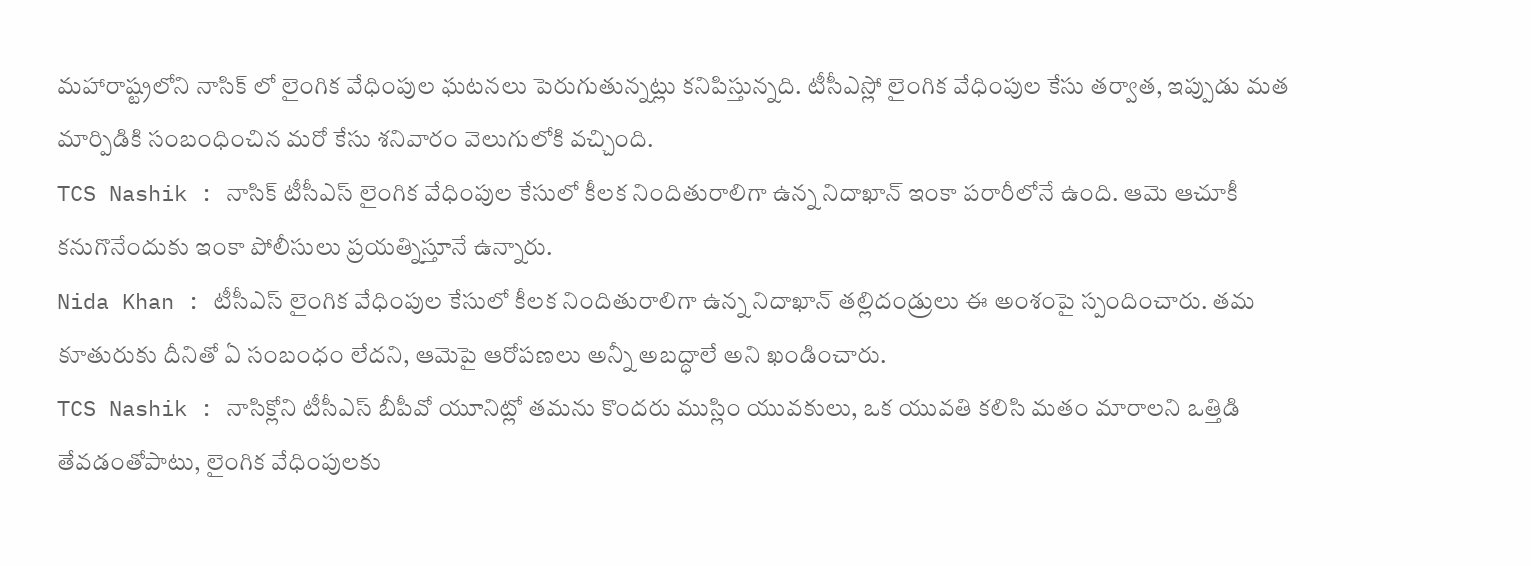మహారాష్ట్రలోని నాసిక్ లో లైంగిక వేధింపుల ఘటనలు పెరుగుతున్నట్లు కనిపిస్తున్నది. టీసీఎస్లో లైంగిక వేధింపుల కేసు తర్వాత, ఇప్పుడు మత మార్పిడికి సంబంధించిన మరో కేసు శనివారం వెలుగులోకి వచ్చింది.
TCS Nashik : నాసిక్ టీసీఎస్ లైంగిక వేధింపుల కేసులో కీలక నిందితురాలిగా ఉన్న నిదాఖాన్ ఇంకా పరారీలోనే ఉంది. ఆమె ఆచూకీ కనుగొనేందుకు ఇంకా పోలీసులు ప్రయత్నిస్తూనే ఉన్నారు.
Nida Khan : టీసీఎస్ లైంగిక వేధింపుల కేసులో కీలక నిందితురాలిగా ఉన్న నిదాఖాన్ తల్లిదండ్రులు ఈ అంశంపై స్పందించారు. తమ కూతురుకు దీనితో ఏ సంబంధం లేదని, ఆమెపై ఆరోపణలు అన్నీ అబద్ధాలే అని ఖండించారు.
TCS Nashik : నాసిక్లోని టీసీఎస్ బీపీవో యూనిట్లో తమను కొందరు ముస్లిం యువకులు, ఒక యువతి కలిసి మతం మారాలని ఒత్తిడి తేవడంతోపాటు, లైంగిక వేధింపులకు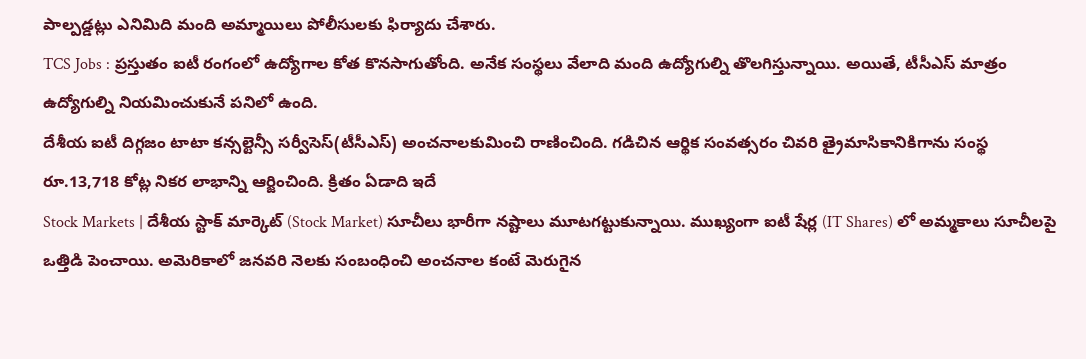పాల్పడ్డట్లు ఎనిమిది మంది అమ్మాయిలు పోలీసులకు ఫిర్యాదు చేశారు.
TCS Jobs : ప్రస్తుతం ఐటీ రంగంలో ఉద్యోగాల కోత కొనసాగుతోంది. అనేక సంస్థలు వేలాది మంది ఉద్యోగుల్ని తొలగిస్తున్నాయి. అయితే, టీసీఎస్ మాత్రం ఉద్యోగుల్ని నియమించుకునే పనిలో ఉంది.
దేశీయ ఐటీ దిగ్గజం టాటా కన్సల్టెన్సీ సర్వీసెస్(టీసీఎస్) అంచనాలకుమించి రాణించింది. గడిచిన ఆర్థిక సంవత్సరం చివరి త్రైమాసికానికిగాను సంస్థ రూ.13,718 కోట్ల నికర లాభాన్ని ఆర్జించింది. క్రితం ఏడాది ఇదే
Stock Markets | దేశీయ స్టాక్ మార్కెట్ (Stock Market) సూచీలు భారీగా నష్టాలు మూటగట్టుకున్నాయి. ముఖ్యంగా ఐటీ షేర్ల (IT Shares) లో అమ్మకాలు సూచీలపై ఒత్తిడి పెంచాయి. అమెరికాలో జనవరి నెలకు సంబంధించి అంచనాల కంటే మెరుగైన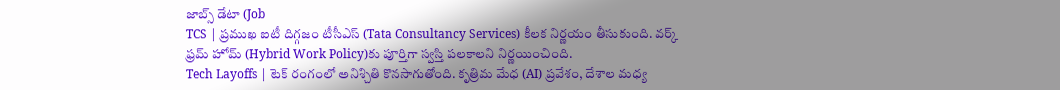జాబ్స్ డేటా (Job
TCS | ప్రముఖ ఐటీ దిగ్గజం టీసీఎస్ (Tata Consultancy Services) కీలక నిర్ణయం తీసుకుంది. వర్క్ ఫ్రమ్ హోమ్ (Hybrid Work Policy)కు పూర్తిగా స్వస్తి పలకాలని నిర్ణయించింది.
Tech Layoffs | టెక్ రంగంలో అనిశ్చితి కొనసాగుతోంది. కృత్రిమ మేధ (AI) ప్రవేశం, దేశాల మధ్య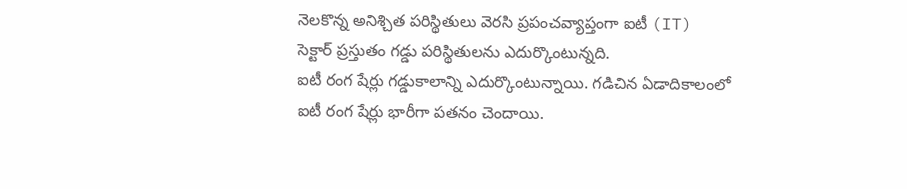నెలకొన్న అనిశ్చిత పరిస్థితులు వెరసి ప్రపంచవ్యాప్తంగా ఐటీ (IT) సెక్టార్ ప్రస్తుతం గడ్డు పరిస్థితులను ఎదుర్కొంటున్నది.
ఐటీ రంగ షేర్లు గడ్డుకాలాన్ని ఎదుర్కొంటున్నాయి. గడిచిన ఏడాదికాలంలో ఐటీ రంగ షేర్లు భారీగా పతనం చెందాయి.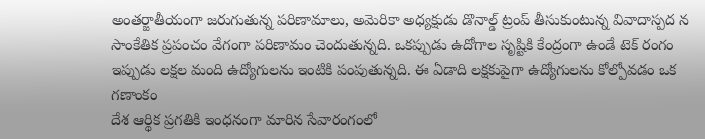అంతర్జాతీయంగా జరుగుతున్న పరిణామాలు, అమెరికా అధ్యక్షుడు డొనాల్డ్ ట్రంప్ తీసుకుంటున్న వివాదాస్పద న
సాంకేతిక ప్రపంచం వేగంగా పరిణామం చెందుతున్నది. ఒకప్పుడు ఉదోగాల సృష్టికి కేంద్రంగా ఉండే టెక్ రంగం ఇప్పుడు లక్షల మంది ఉద్యోగులను ఇంటికి పంపుతున్నది. ఈ ఏడాది లక్షకుపైగా ఉద్యోగులను కోల్పోవడం ఒక గణాంకం
దేశ ఆర్థిక ప్రగతికి ఇంధనంగా మారిన సేవారంగంలో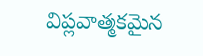విప్లవాత్మకమైన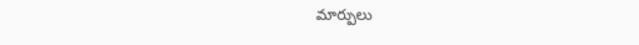మార్పులు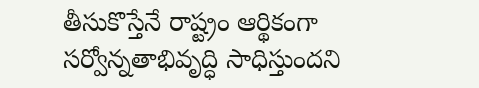తీసుకొస్తేనే రాష్ట్రం ఆర్థికంగా సర్వోన్నతాభివృద్ధి సాధిస్తుందని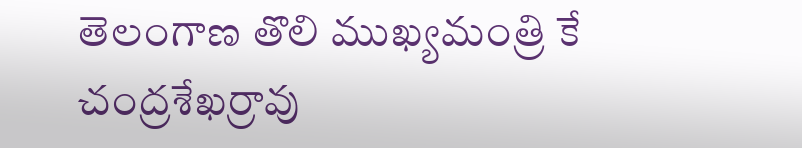తెలంగాణ తొలి ముఖ్యమంత్రి కే చంద్రశేఖర్రావు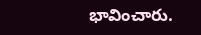భావించారు.